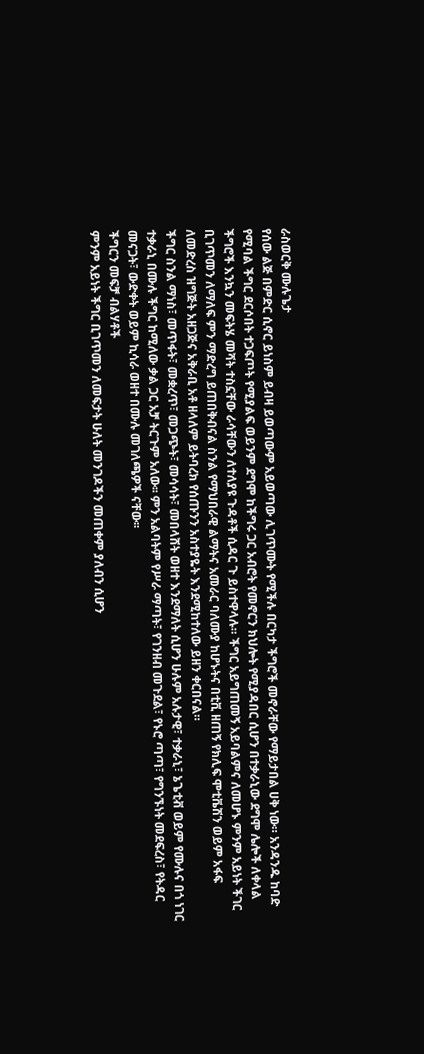ራስወርቅ ሙሉጌታ
የሰው ልጅ በምድር ሲኖር ይነስም ይብዛ ይወጣውም አይወጣው ሊገጥሙት የሚችሉ በርካታ ችግሮች መኖራቸው የማይታበል ሀቅ ነው። አንዳንዱ ከባድ የሚባል ችግር ደርሶበት ተጋፍጦት የሚያልፍ ወይንም ደግሞ ከችግሩ ጋር አብሮት የመኖርን ክህሎት የሚያዳበር ሲሆን በተቃራኒው ደግሞ ሌሎች ለቀላል ችግሮች እንኳን መፍትሄ መሻት ተስኗቸው ራሳቸውን ለተለያዩ ጉዳቶች ሲዳር ጉ ይስተዋላሉ። ችግር አይግጠመኝ አይባልምና ለመሆኑ ምንም አይነት ችገር ቢገጥመን ለማለፍ ምን ማድረግ ይጠበቅብናል ስንል የማህበራዊ ልማትና አመራር ባለሙያ ከሆኑትና በቲቪ ዘጠኝ የክሊፍ ሞቲቬሽን ወይም አፋፍ ለመድረስ ዝግጅት አዘጋጅና አቅራቢ አቶ ዘላለም ይትባረክ የሰጡንን አስተያዬት እንደሚከተለው ይዘን ቀርበናል።
ችግር ስንል ማነስ፣ መጥፋት፣ መቋረጥ፣ መጋጭት፣ መሳሳት፣ መበላሸት ወዘተ እንደማለት ሲሆን ሁሉም አሉታዊ፣ ተቃራኒ፣ ኔጌቲቭ ወይም የሙሉና በጎ ነገር ተቃራኒ በሙሉ ችግር ከሚለው ቃል ጋር አቻ ትርጉም አለው፡፡ ምን አልባትም የሥራ ማጣት፣ የገንዘብ መጉደል፣ የኑሮ ጣጣ፣ የግንኙነት መደፍረስ፣ የትዳር መናጋት፣ ውድቀት ወይም ኪሳራ ወዘተ በሙሉ መገለጫዎች ናቸው፡፡
ችግርን መፍቻ ብልሃቶች
ምንም አይነት ችግር ቢገጥመን ለመፍታት ሁለት መንገዶችን መጠቀም ያለብን ሲሆን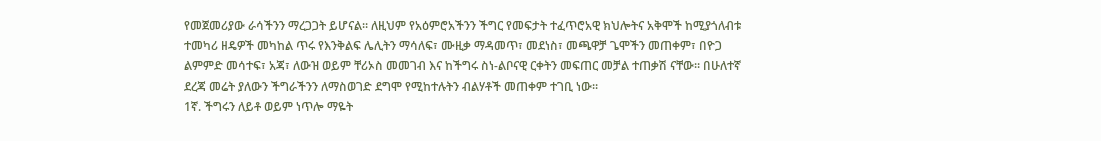የመጀመሪያው ራሳችንን ማረጋጋት ይሆናል። ለዚህም የአዕምሮአችንን ችግር የመፍታት ተፈጥሮአዊ ክህሎትና አቅሞች ከሚያጎለብቱ ተመካሪ ዘዴዎች መካከል ጥሩ የእንቅልፍ ሌሊትን ማሳለፍ፣ ሙዚቃ ማዳመጥ፣ መደነስ፣ መጫዋቻ ጌሞችን መጠቀም፣ በዮጋ ልምምድ መሳተፍ፣ አጃ፣ ለውዝ ወይም ቸሪኦስ መመገብ እና ከችግሩ ስነ-ልቦናዊ ርቀትን መፍጠር መቻል ተጠቃሽ ናቸው። በሁለተኛ ደረጃ መሬት ያለውን ችግራችንን ለማስወገድ ደግሞ የሚከተሉትን ብልሃቶች መጠቀም ተገቢ ነው።
1ኛ. ችግሩን ለይቶ ወይም ነጥሎ ማዬት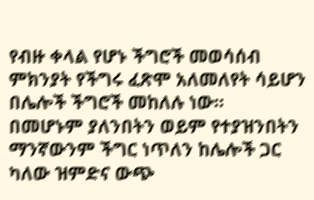የብዙ ቀላል የሆኑ ችግሮች መወሳሰብ ምክንያት የችግሩ ፈጽሞ አለመለየት ሳይሆን በሌሎች ችግሮች መከለሉ ነው።
በመሆኑም ያለንበትን ወይም የተያዝንበትን ማንኛውንም ችግር ነጥለን ከሌሎች ጋር ካለው ዝምድና ውጭ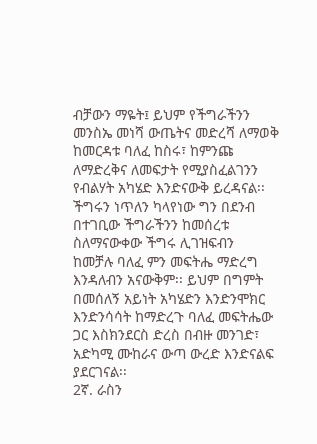ብቻውን ማዬት፤ ይህም የችግራችንን መንስኤ መነሻ ውጤትና መድረሻ ለማወቅ ከመርዳቱ ባለፈ ከስሩ፣ ከምንጩ ለማድረቅና ለመፍታት የሚያስፈልገንን የብልሃት አካሄድ እንድናውቅ ይረዳናል፡፡
ችግሩን ነጥለን ካላየነው ግን በደንብ በተገቢው ችግራችንን ከመሰረቱ ስለማናውቀው ችግሩ ሊገዝፍብን
ከመቻሉ ባለፈ ምን መፍትሔ ማድረግ እንዳለብን አናውቅም፡፡ ይህም በግምት በመሰለኝ አይነት አካሄድን እንድንሞክር እንድንሳሳት ከማድረጉ ባለፈ መፍትሔው ጋር እስክንደርስ ድረስ በብዙ መንገድ፣ አድካሚ ሙከራና ውጣ ውረድ እንድናልፍ ያደርገናል፡፡
2ኛ. ራስን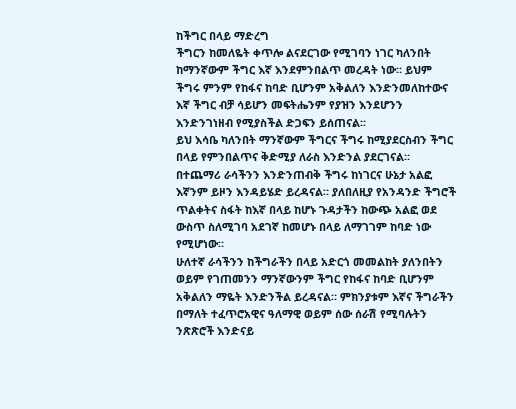ከችግር በላይ ማድረግ
ችግርን ከመለዬት ቀጥሎ ልናደርገው የሚገባን ነገር ካለንበት ከማንኛውም ችግር እኛ እንደምንበልጥ መረዳት ነው። ይህም ችግሩ ምንም የከፋና ከባድ ቢሆንም አቅልለን እንድንመለከተውና እኛ ችግር ብቻ ሳይሆን መፍትሔንም የያዝን እንደሆንን እንድንገነዘብ የሚያስችል ድጋፍን ይሰጠናል፡፡
ይህ እሳቤ ካለንበት ማንኛውም ችግርና ችግሩ ከሚያደርስብን ችግር በላይ የምንበልጥና ቅድሚያ ለራስ እንድንል ያደርገናል። በተጨማሪ ራሳችንን እንድንጠብቅ ችግሩ ከነገርና ሁኔታ አልፎ እኛንም ይዞን እንዳይሄድ ይረዳናል። ያለበለዚያ የአንዳንድ ችግሮች ጥልቀትና ስፋት ከእኛ በላይ ከሆኑ ጉዳታችን ከውጭ አልፎ ወደ ውስጥ ስለሚገባ አደገኛ ከመሆኑ በላይ ለማገገም ከባድ ነው የሚሆነው።
ሁለተኛ ራሳችንን ከችግራችን በላይ አድርጎ መመልከት ያለንበትን ወይም የገጠመንን ማንኛውንም ችግር የከፋና ከባድ ቢሆንም አቅልለን ማዬት እንድንችል ይረዳናል። ምክንያቱም እኛና ችግራችን በማለት ተፈጥሮአዊና ዓለማዊ ወይም ሰው ሰራሽ የሚባሉትን ንጽጽሮች እንድናይ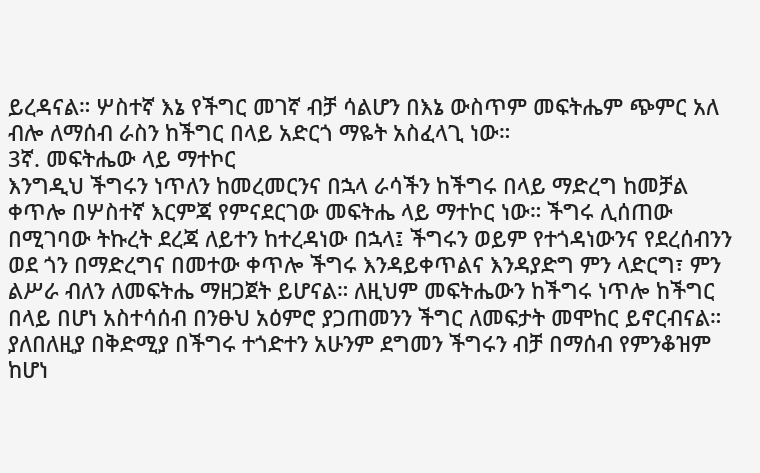ይረዳናል። ሦስተኛ እኔ የችግር መገኛ ብቻ ሳልሆን በእኔ ውስጥም መፍትሔም ጭምር አለ ብሎ ለማሰብ ራስን ከችግር በላይ አድርጎ ማዬት አስፈላጊ ነው።
3ኛ. መፍትሔው ላይ ማተኮር
እንግዲህ ችግሩን ነጥለን ከመረመርንና በኋላ ራሳችን ከችግሩ በላይ ማድረግ ከመቻል ቀጥሎ በሦስተኛ እርምጃ የምናደርገው መፍትሔ ላይ ማተኮር ነው። ችግሩ ሊሰጠው በሚገባው ትኩረት ደረጃ ለይተን ከተረዳነው በኋላ፤ ችግሩን ወይም የተጎዳነውንና የደረሰብንን ወደ ጎን በማድረግና በመተው ቀጥሎ ችግሩ እንዳይቀጥልና እንዳያድግ ምን ላድርግ፣ ምን ልሥራ ብለን ለመፍትሔ ማዘጋጀት ይሆናል። ለዚህም መፍትሔውን ከችግሩ ነጥሎ ከችግር በላይ በሆነ አስተሳሰብ በንፁህ አዕምሮ ያጋጠመንን ችግር ለመፍታት መሞከር ይኖርብናል።
ያለበለዚያ በቅድሚያ በችግሩ ተጎድተን አሁንም ደግመን ችግሩን ብቻ በማሰብ የምንቆዝም ከሆነ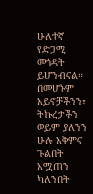ሁለተኛ የድጋሚ መጎዳት ይሆንብናል። በመሆኑም አይኖቻችንን፣ ትኩረታችን ወይም ያለንን ሁሉ አቅምና ጉልበት አሟጠን ካለንበት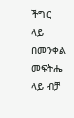ችግር ላይ በመንቀል መፍትሔ ላይ ብቻ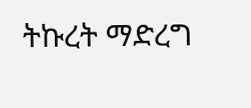ትኩረት ማድረግ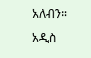አለብን።
አዲስ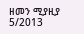ዘመን ሚያዚያ 5/2013